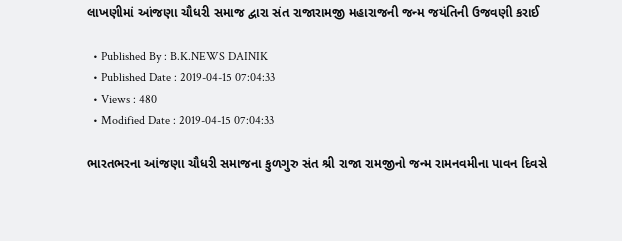લાખણીમાં આંજણા ચૌધરી સમાજ દ્વારા સંત રાજારામજી મહારાજની જન્મ જયંતિની ઉજવણી કરાઈ

  • Published By : B.K.NEWS DAINIK
  • Published Date : 2019-04-15 07:04:33
  • Views : 480
  • Modified Date : 2019-04-15 07:04:33

ભારતભરના આંજણા ચૌધરી સમાજના કુળગુરુ સંત શ્રી રાજા રામજીનો જન્મ રામનવમીના પાવન દિવસે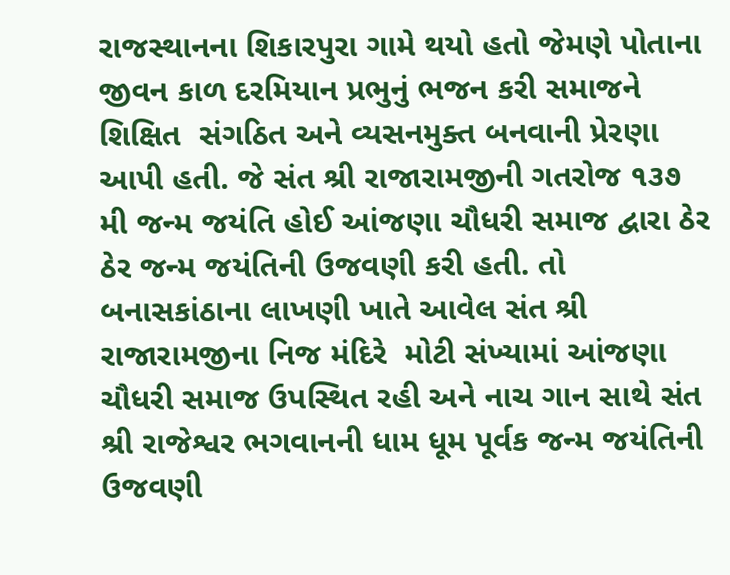રાજસ્થાનના શિકારપુરા ગામે થયો હતો જેમણે પોતાના જીવન કાળ દરમિયાન પ્રભુનું ભજન કરી સમાજને શિક્ષિત  સંગઠિત અને વ્યસનમુક્ત બનવાની પ્રેરણા આપી હતી. જે સંત શ્રી રાજારામજીની ગતરોજ ૧૩૭ મી જન્મ જયંતિ હોઈ આંજણા ચૌધરી સમાજ દ્વારા ઠેર ઠેર જન્મ જયંતિની ઉજવણી કરી હતી. તો બનાસકાંઠાના લાખણી ખાતે આવેલ સંત શ્રી રાજારામજીના નિજ મંદિરે  મોટી સંખ્યામાં આંજણા ચૌધરી સમાજ ઉપસ્થિત રહી અને નાચ ગાન સાથે સંત શ્રી રાજેશ્વર ભગવાનની ધામ ધૂમ પૂર્વક જન્મ જયંતિની ઉજવણી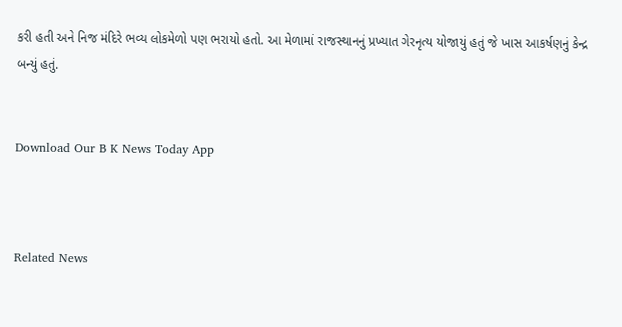કરી હતી અને નિજ મંદિરે ભવ્ય લોકમેળો પણ ભરાયો હતો. આ મેળામાં રાજસ્થાનનું પ્રખ્યાત ગેરનૃત્ય યોજાયું હતું જે ખાસ આકર્ષણનું કેન્દ્ર બન્યું હતું.


Download Our B K News Today App



Related News